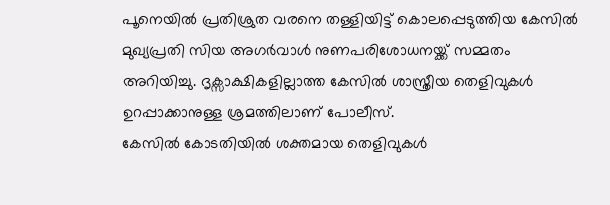പൂനെയിൽ പ്രതിശ്രുത വരനെ തള്ളിയിട്ട് കൊലപ്പെടുത്തിയ കേസിൽ മുഖ്യപ്രതി സിയ അഗർവാൾ നുണപരിശോധനയ്ക്ക് സമ്മതം അറിയിച്ചു. ദൃക്സാക്ഷികളില്ലാത്ത കേസിൽ ശാസ്ത്രീയ തെളിവുകൾ ഉറപ്പാക്കാനുള്ള ശ്രമത്തിലാണ് പോലീസ്.
കേസിൽ കോടതിയിൽ ശക്തമായ തെളിവുകൾ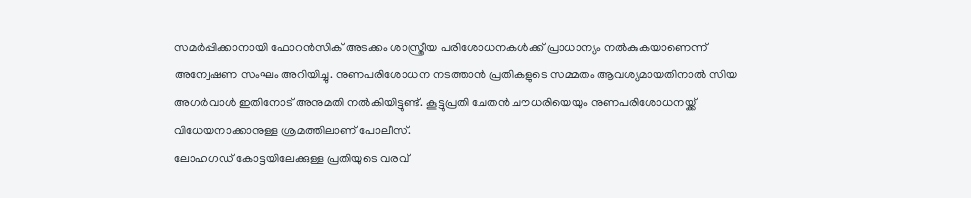സമർപ്പിക്കാനായി ഫോറൻസിക് അടക്കം ശാസ്ത്രീയ പരിശോധനകൾക്ക് പ്രാധാന്യം നൽകുകയാണെന്ന് അന്വേഷണ സംഘം അറിയിച്ചു. നുണപരിശോധന നടത്താൻ പ്രതികളുടെ സമ്മതം ആവശ്യമായതിനാൽ സിയ അഗർവാൾ ഇതിനോട് അനുമതി നൽകിയിട്ടുണ്ട്. കൂട്ടുപ്രതി ചേതൻ ചൗധരിയെയും നുണപരിശോധനയ്ക്ക് വിധേയനാക്കാനുള്ള ശ്രമത്തിലാണ് പോലീസ്.
ലോഹഗഡ് കോട്ടയിലേക്കുള്ള പ്രതിയുടെ വരവ്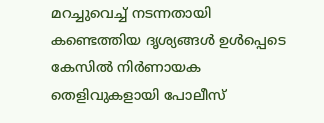മറച്ചുവെച്ച് നടന്നതായി കണ്ടെത്തിയ ദൃശ്യങ്ങൾ ഉൾപ്പെടെ കേസിൽ നിർണായക തെളിവുകളായി പോലീസ്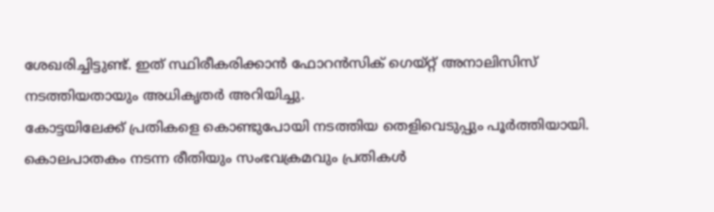ശേഖരിച്ചിട്ടുണ്ട്. ഇത് സ്ഥിരീകരിക്കാൻ ഫോറൻസിക് ഗെയ്റ്റ് അനാലിസിസ് നടത്തിയതായും അധികൃതർ അറിയിച്ചു.
കോട്ടയിലേക്ക് പ്രതികളെ കൊണ്ടുപോയി നടത്തിയ തെളിവെടുപ്പും പൂർത്തിയായി. കൊലപാതകം നടന്ന രീതിയും സംഭവക്രമവും പ്രതികൾ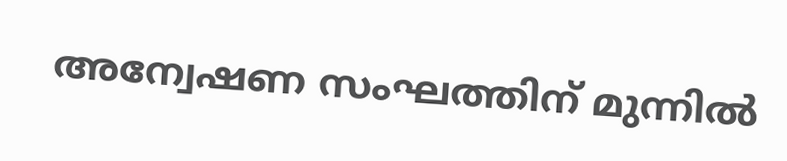അന്വേഷണ സംഘത്തിന് മുന്നിൽ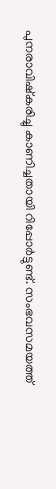പുനരാവിഷ്കരിച്ചു കാണിച്ചതായി റിപ്പോർട്ടുണ്ട്. സംഭവസമയത്ത്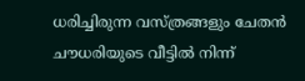ധരിച്ചിരുന്ന വസ്ത്രങ്ങളും ചേതൻ ചൗധരിയുടെ വീട്ടിൽ നിന്ന്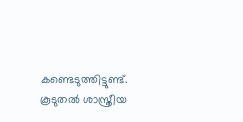കണ്ടെടുത്തിട്ടുണ്ട്.
കൂടുതൽ ശാസ്ത്രീയ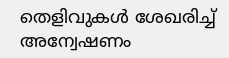തെളിവുകൾ ശേഖരിച്ച് അന്വേഷണം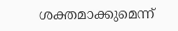ശക്തമാക്കുമെന്ന്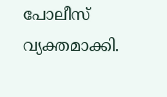പോലീസ് വ്യക്തമാക്കി.